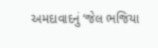અમદાવાદનું ‘જેલ ભજિયા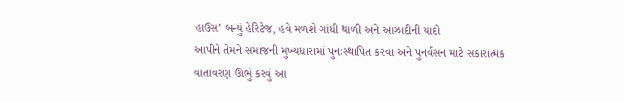હાઉસ’ બન્યું હેરિટેજ, હવે મળશે ગાંધી થાળી અને આઝાદીની યાદો
આપીને તેમને સમાજની મુખ્યધારામાં પુનઃસ્થાપિત કરવા અને પુનર્વસન માટે સકારાત્મક વાતાવરણ ઊભું કરવું આ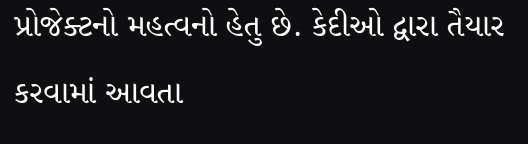પ્રોજેક્ટનો મહત્વનો હેતુ છે. કેદીઓ દ્વારા તૈયાર કરવામાં આવતા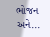ભોજન અને...